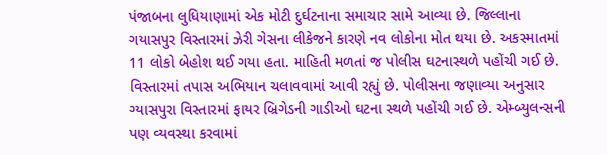પંજાબના લુધિયાણામાં એક મોટી દુર્ઘટનાના સમાચાર સામે આવ્યા છે. જિલ્લાના ગયાસપુર વિસ્તારમાં ઝેરી ગેસના લીકેજને કારણે નવ લોકોના મોત થયા છે. અકસ્માતમાં 11 લોકો બેહોશ થઈ ગયા હતા. માહિતી મળતાં જ પોલીસ ઘટનાસ્થળે પહોંચી ગઈ છે. વિસ્તારમાં તપાસ અભિયાન ચલાવવામાં આવી રહ્યું છે. પોલીસના જણાવ્યા અનુસાર ગ્યાસપુરા વિસ્તારમાં ફાયર બ્રિગેડની ગાડીઓ ઘટના સ્થળે પહોંચી ગઈ છે. એમ્બ્યુલન્સની પણ વ્યવસ્થા કરવામાં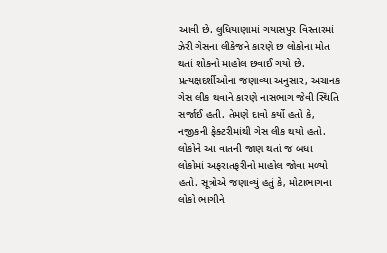આવી છે. લુધિયાણામાં ગયાસપુર વિસ્તારમાં ઝેરી ગેસના લીકેજને કારણે છ લોકોના મોત થતાં શોકનો માહોલ છવાઈ ગયો છે. પ્રત્યક્ષદર્શીઓના જણાવ્યા અનુસાર, અચાનક ગેસ લીક થવાને કારણે નાસભાગ જેવી સ્થિતિ સર્જાઈ હતી. તેમણે દાવો કર્યો હતો કે, નજીકની ફેક્ટરીમાંથી ગેસ લીક થયો હતો. લોકોને આ વાતની જાણ થતાં જ બધા લોકોમાં અફરાતફરીનો માહોલ જોવા મળ્યો હતો. સૂત્રોએ જણાવ્યું હતું કે, મોટાભાગના લોકો ભાગીને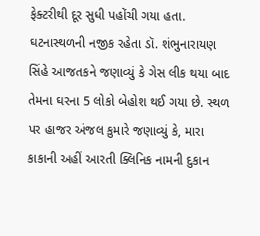ફેક્ટરીથી દૂર સુધી પહોંચી ગયા હતા. ઘટનાસ્થળની નજીક રહેતા ડૉ. શંભુનારાયણ સિંહે આજતકને જણાવ્યું કે ગેસ લીક થયા બાદ તેમના ઘરના 5 લોકો બેહોશ થઈ ગયા છે. સ્થળ પર હાજર અંજલ કુમારે જણાવ્યું કે, મારા કાકાની અહીં આરતી ક્લિનિક નામની દુકાન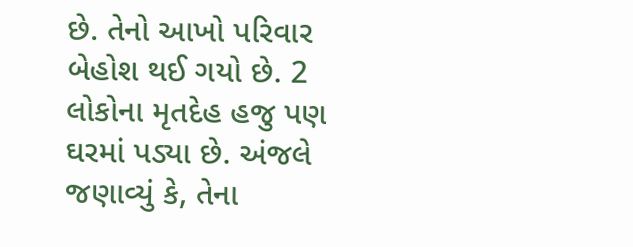છે. તેનો આખો પરિવાર બેહોશ થઈ ગયો છે. 2 લોકોના મૃતદેહ હજુ પણ ઘરમાં પડ્યા છે. અંજલે જણાવ્યું કે, તેના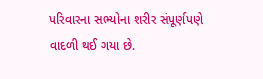પરિવારના સભ્યોના શરીર સંપૂર્ણપણે વાદળી થઈ ગયા છે.